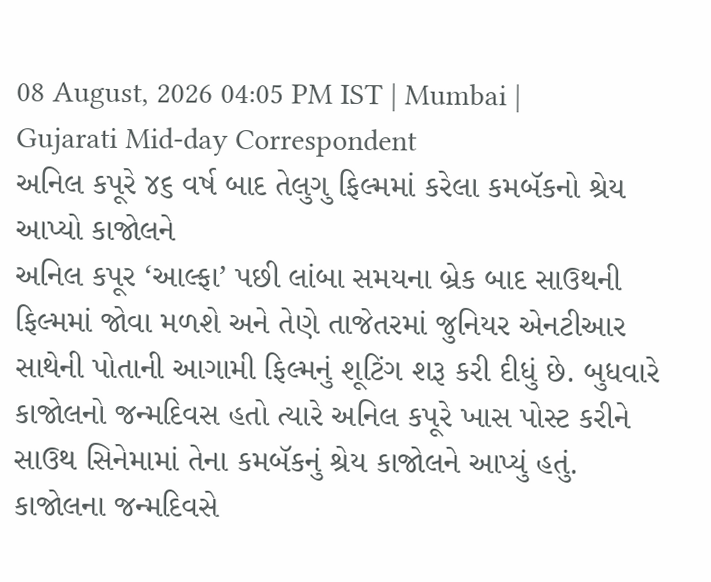08 August, 2026 04:05 PM IST | Mumbai | Gujarati Mid-day Correspondent
અનિલ કપૂરે ૪૬ વર્ષ બાદ તેલુગુ ફિલ્મમાં કરેલા કમબૅકનો શ્રેય આપ્યો કાજોલને
અનિલ કપૂર ‘આલ્ફા’ પછી લાંબા સમયના બ્રેક બાદ સાઉથની ફિલ્મમાં જોવા મળશે અને તેણે તાજેતરમાં જુનિયર એનટીઆર સાથેની પોતાની આગામી ફિલ્મનું શૂટિંગ શરૂ કરી દીધું છે. બુધવારે કાજોલનો જન્મદિવસ હતો ત્યારે અનિલ કપૂરે ખાસ પોસ્ટ કરીને સાઉથ સિનેમામાં તેના કમબૅકનું શ્રેય કાજોલને આપ્યું હતું.
કાજોલના જન્મદિવસે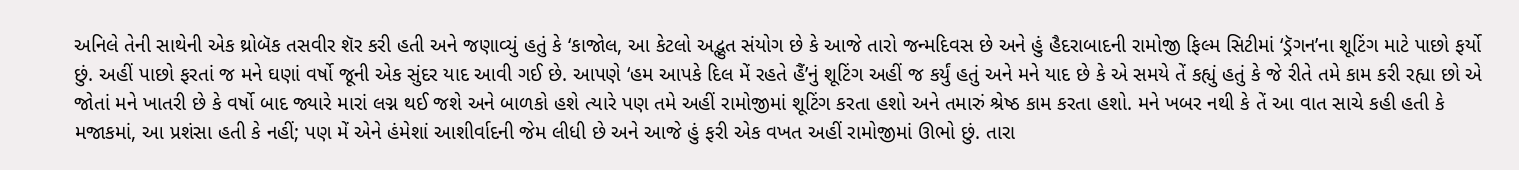અનિલે તેની સાથેની એક થ્રોબૅક તસવીર શૅર કરી હતી અને જણાવ્યું હતું કે ‘કાજોલ, આ કેટલો અદ્ભુત સંયોગ છે કે આજે તારો જન્મદિવસ છે અને હું હૈદરાબાદની રામોજી ફિલ્મ સિટીમાં ‘ડ્રૅગન’ના શૂટિંગ માટે પાછો ફર્યો છું. અહીં પાછો ફરતાં જ મને ઘણાં વર્ષો જૂની એક સુંદર યાદ આવી ગઈ છે. આપણે ‘હમ આપકે દિલ મેં રહતે હૈં’નું શૂટિંગ અહીં જ કર્યું હતું અને મને યાદ છે કે એ સમયે તેં કહ્યું હતું કે જે રીતે તમે કામ કરી રહ્યા છો એ જોતાં મને ખાતરી છે કે વર્ષો બાદ જ્યારે મારાં લગ્ન થઈ જશે અને બાળકો હશે ત્યારે પણ તમે અહીં રામોજીમાં શૂટિંગ કરતા હશો અને તમારું શ્રેષ્ઠ કામ કરતા હશો. મને ખબર નથી કે તેં આ વાત સાચે કહી હતી કે મજાકમાં, આ પ્રશંસા હતી કે નહીં; પણ મેં એને હંમેશાં આશીર્વાદની જેમ લીધી છે અને આજે હું ફરી એક વખત અહીં રામોજીમાં ઊભો છું. તારા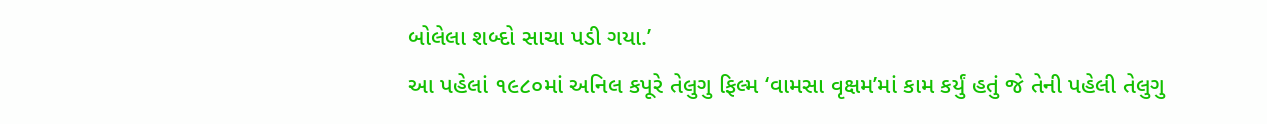બોલેલા શબ્દો સાચા પડી ગયા.’
આ પહેલાં ૧૯૮૦માં અનિલ કપૂરે તેલુગુ ફિલ્મ ‘વામસા વૃક્ષમ’માં કામ કર્યું હતું જે તેની પહેલી તેલુગુ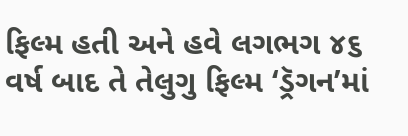ફિલ્મ હતી અને હવે લગભગ ૪૬ વર્ષ બાદ તે તેલુગુ ફિલ્મ ‘ડ્રૅગન’માં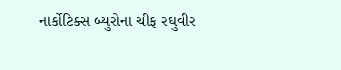નાર્કોટિક્સ બ્યુરોના ચીફ રઘુવીર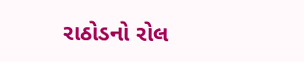રાઠોડનો રોલ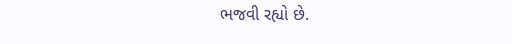ભજવી રહ્યો છે.